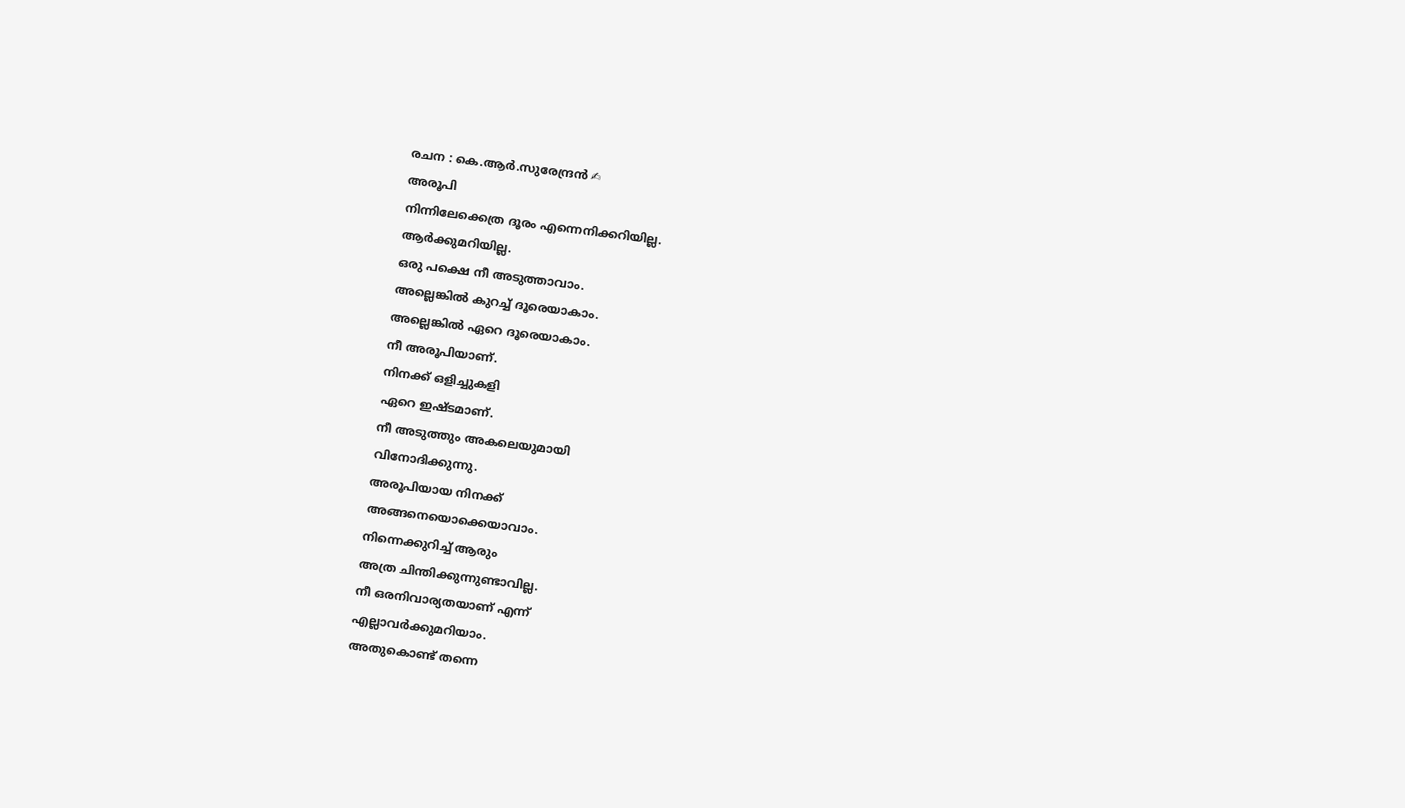രചന : കെ.ആർ.സുരേന്ദ്രൻ ✍
അരൂപി
നിന്നിലേക്കെത്ര ദൂരം എന്നെനിക്കറിയില്ല.
ആർക്കുമറിയില്ല.
ഒരു പക്ഷെ നീ അടുത്താവാം.
അല്ലെങ്കിൽ കുറച്ച് ദൂരെയാകാം.
അല്ലെങ്കിൽ ഏറെ ദൂരെയാകാം.
നീ അരൂപിയാണ്.
നിനക്ക് ഒളിച്ചുകളി
ഏറെ ഇഷ്ടമാണ്.
നീ അടുത്തും അകലെയുമായി
വിനോദിക്കുന്നു.
അരൂപിയായ നിനക്ക്
അങ്ങനെയൊക്കെയാവാം.
നിന്നെക്കുറിച്ച് ആരും
അത്ര ചിന്തിക്കുന്നുണ്ടാവില്ല.
നീ ഒരനിവാര്യതയാണ് എന്ന്
എല്ലാവർക്കുമറിയാം.
അതുകൊണ്ട് തന്നെ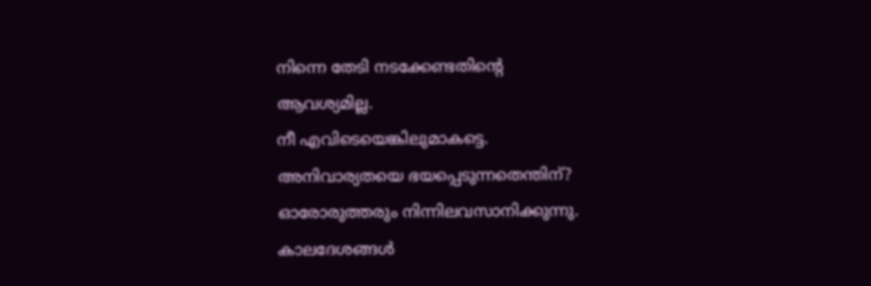നിന്നെ തേടി നടക്കേണ്ടതിന്റെ
ആവശ്യമില്ല.
നീ എവിടെയെങ്കിലുമാകട്ടെ.
അനിവാര്യതയെ ഭയപ്പെടുന്നതെന്തിന്?
ഓരോരുത്തരും നിന്നിലവസാനിക്കുന്നു.
കാലദേശങ്ങൾ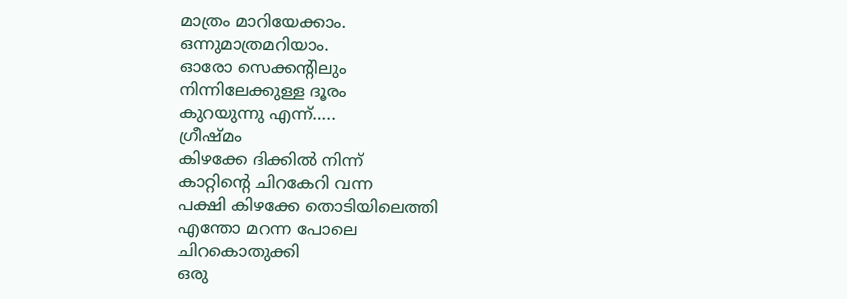മാത്രം മാറിയേക്കാം.
ഒന്നുമാത്രമറിയാം.
ഓരോ സെക്കന്റിലും
നിന്നിലേക്കുള്ള ദൂരം
കുറയുന്നു എന്ന്…..
ഗ്രീഷ്മം
കിഴക്കേ ദിക്കിൽ നിന്ന്
കാറ്റിന്റെ ചിറകേറി വന്ന
പക്ഷി കിഴക്കേ തൊടിയിലെത്തി
എന്തോ മറന്ന പോലെ
ചിറകൊതുക്കി
ഒരു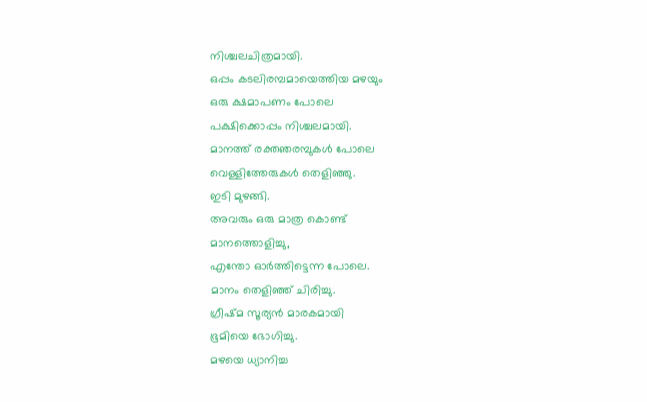നിശ്ചലചിത്രമായി.
ഒപ്പം കടലിരമ്പമായെത്തിയ മഴയും
ഒരു ക്ഷമാപണം പോലെ
പക്ഷിക്കൊപ്പം നിശ്ചലമായി.
മാനത്ത് രക്തഞരമ്പുകൾ പോലെ
വെള്ളിത്തേരുകൾ തെളിഞ്ഞു.
ഇടി മുഴങ്ങി.
അവരും ഒരു മാത്ര കൊണ്ട്
മാനത്തൊളിച്ചു,
എന്തോ ഓർത്തിട്ടെന്ന പോലെ.
മാനം തെളിഞ്ഞ് ചിരിച്ചു.
ഗ്രീഷ്മ സൂര്യൻ മാരകമായി
ഭൂമിയെ ഭോഗിച്ചു.
മഴയെ ധ്യാനിച്ച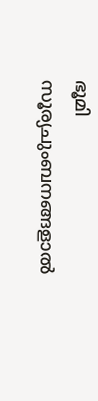ഭൂമി
സൂര്യചുംബനങ്ങളാൽ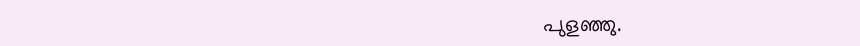പുളഞ്ഞു.